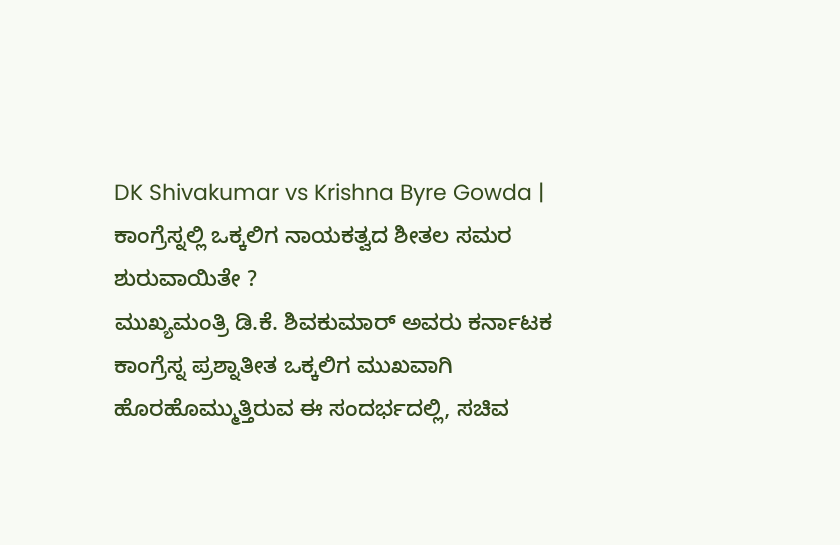DK Shivakumar vs Krishna Byre Gowda | ಕಾಂಗ್ರೆಸ್ನಲ್ಲಿ ಒಕ್ಕಲಿಗ ನಾಯಕತ್ವದ ಶೀತಲ ಸಮರ ಶುರುವಾಯಿತೇ ?
ಮುಖ್ಯಮಂತ್ರಿ ಡಿ.ಕೆ. ಶಿವಕುಮಾರ್ ಅವರು ಕರ್ನಾಟಕ ಕಾಂಗ್ರೆಸ್ನ ಪ್ರಶ್ನಾತೀತ ಒಕ್ಕಲಿಗ ಮುಖವಾಗಿ ಹೊರಹೊಮ್ಮುತ್ತಿರುವ ಈ ಸಂದರ್ಭದಲ್ಲಿ, ಸಚಿವ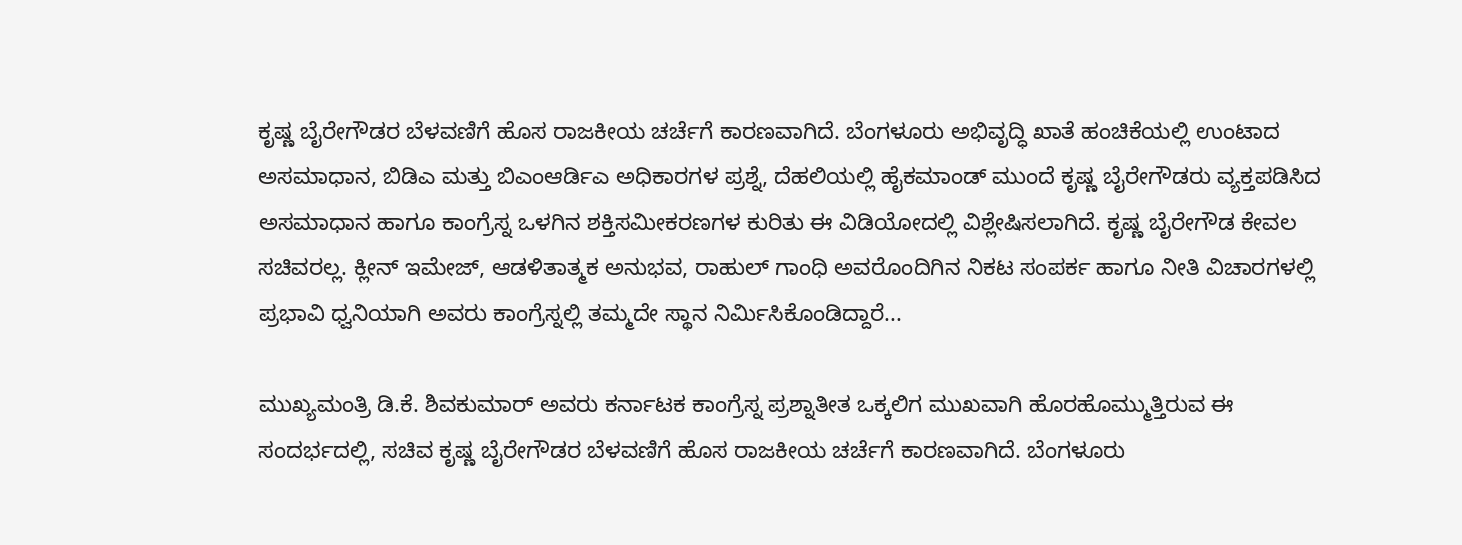ಕೃಷ್ಣ ಬೈರೇಗೌಡರ ಬೆಳವಣಿಗೆ ಹೊಸ ರಾಜಕೀಯ ಚರ್ಚೆಗೆ ಕಾರಣವಾಗಿದೆ. ಬೆಂಗಳೂರು ಅಭಿವೃದ್ಧಿ ಖಾತೆ ಹಂಚಿಕೆಯಲ್ಲಿ ಉಂಟಾದ ಅಸಮಾಧಾನ, ಬಿಡಿಎ ಮತ್ತು ಬಿಎಂಆರ್ಡಿಎ ಅಧಿಕಾರಗಳ ಪ್ರಶ್ನೆ, ದೆಹಲಿಯಲ್ಲಿ ಹೈಕಮಾಂಡ್ ಮುಂದೆ ಕೃಷ್ಣ ಬೈರೇಗೌಡರು ವ್ಯಕ್ತಪಡಿಸಿದ ಅಸಮಾಧಾನ ಹಾಗೂ ಕಾಂಗ್ರೆಸ್ನ ಒಳಗಿನ ಶಕ್ತಿಸಮೀಕರಣಗಳ ಕುರಿತು ಈ ವಿಡಿಯೋದಲ್ಲಿ ವಿಶ್ಲೇಷಿಸಲಾಗಿದೆ. ಕೃಷ್ಣ ಬೈರೇಗೌಡ ಕೇವಲ ಸಚಿವರಲ್ಲ. ಕ್ಲೀನ್ ಇಮೇಜ್, ಆಡಳಿತಾತ್ಮಕ ಅನುಭವ, ರಾಹುಲ್ ಗಾಂಧಿ ಅವರೊಂದಿಗಿನ ನಿಕಟ ಸಂಪರ್ಕ ಹಾಗೂ ನೀತಿ ವಿಚಾರಗಳಲ್ಲಿ ಪ್ರಭಾವಿ ಧ್ವನಿಯಾಗಿ ಅವರು ಕಾಂಗ್ರೆಸ್ನಲ್ಲಿ ತಮ್ಮದೇ ಸ್ಥಾನ ನಿರ್ಮಿಸಿಕೊಂಡಿದ್ದಾರೆ...

ಮುಖ್ಯಮಂತ್ರಿ ಡಿ.ಕೆ. ಶಿವಕುಮಾರ್ ಅವರು ಕರ್ನಾಟಕ ಕಾಂಗ್ರೆಸ್ನ ಪ್ರಶ್ನಾತೀತ ಒಕ್ಕಲಿಗ ಮುಖವಾಗಿ ಹೊರಹೊಮ್ಮುತ್ತಿರುವ ಈ ಸಂದರ್ಭದಲ್ಲಿ, ಸಚಿವ ಕೃಷ್ಣ ಬೈರೇಗೌಡರ ಬೆಳವಣಿಗೆ ಹೊಸ ರಾಜಕೀಯ ಚರ್ಚೆಗೆ ಕಾರಣವಾಗಿದೆ. ಬೆಂಗಳೂರು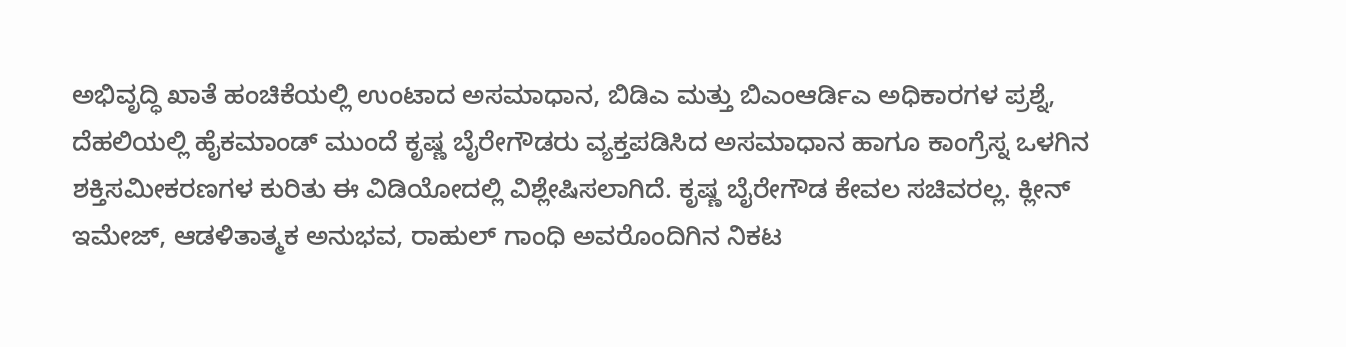ಅಭಿವೃದ್ಧಿ ಖಾತೆ ಹಂಚಿಕೆಯಲ್ಲಿ ಉಂಟಾದ ಅಸಮಾಧಾನ, ಬಿಡಿಎ ಮತ್ತು ಬಿಎಂಆರ್ಡಿಎ ಅಧಿಕಾರಗಳ ಪ್ರಶ್ನೆ, ದೆಹಲಿಯಲ್ಲಿ ಹೈಕಮಾಂಡ್ ಮುಂದೆ ಕೃಷ್ಣ ಬೈರೇಗೌಡರು ವ್ಯಕ್ತಪಡಿಸಿದ ಅಸಮಾಧಾನ ಹಾಗೂ ಕಾಂಗ್ರೆಸ್ನ ಒಳಗಿನ ಶಕ್ತಿಸಮೀಕರಣಗಳ ಕುರಿತು ಈ ವಿಡಿಯೋದಲ್ಲಿ ವಿಶ್ಲೇಷಿಸಲಾಗಿದೆ. ಕೃಷ್ಣ ಬೈರೇಗೌಡ ಕೇವಲ ಸಚಿವರಲ್ಲ. ಕ್ಲೀನ್ ಇಮೇಜ್, ಆಡಳಿತಾತ್ಮಕ ಅನುಭವ, ರಾಹುಲ್ ಗಾಂಧಿ ಅವರೊಂದಿಗಿನ ನಿಕಟ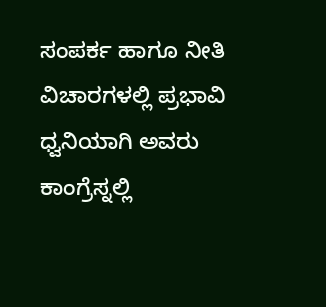ಸಂಪರ್ಕ ಹಾಗೂ ನೀತಿ ವಿಚಾರಗಳಲ್ಲಿ ಪ್ರಭಾವಿ ಧ್ವನಿಯಾಗಿ ಅವರು ಕಾಂಗ್ರೆಸ್ನಲ್ಲಿ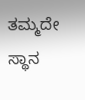ತಮ್ಮದೇ ಸ್ಥಾನ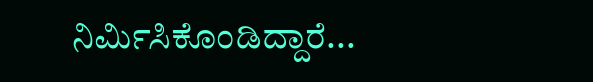ನಿರ್ಮಿಸಿಕೊಂಡಿದ್ದಾರೆ...